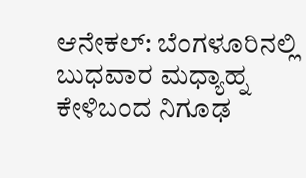ಆನೇಕಲ್: ಬೆಂಗಳೂರಿನಲ್ಲಿ ಬುಧವಾರ ಮಧ್ಯಾಹ್ನ ಕೇಳಿಬಂದ ನಿಗೂಢ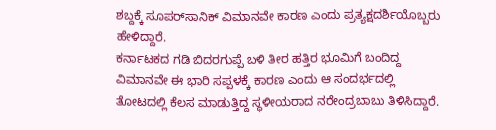ಶಬ್ದಕ್ಕೆ ಸೂಪರ್‌ಸಾನಿಕ್ ವಿಮಾನವೇ ಕಾರಣ ಎಂದು ಪ್ರತ್ಯಕ್ಷದರ್ಶಿಯೊಬ್ಬರು ಹೇಳಿದ್ದಾರೆ.
ಕರ್ನಾಟಕದ ಗಡಿ ಬಿದರಗುಪ್ಪೆ ಬಳಿ ತೀರ ಹತ್ತಿರ ಭೂಮಿಗೆ ಬಂದಿದ್ದ ವಿಮಾನವೇ ಈ ಭಾರಿ ಸಪ್ಪಳಕ್ಕೆ ಕಾರಣ ಎಂದು ಆ ಸಂದರ್ಭದಲ್ಲಿ ತೋಟದಲ್ಲಿ ಕೆಲಸ ಮಾಡುತ್ತಿದ್ದ ಸ್ಥಳೀಯರಾದ ನರೇಂದ್ರಬಾಬು ತಿಳಿಸಿದ್ದಾರೆ.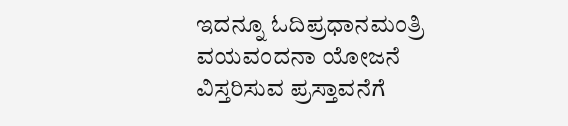ಇದನ್ನೂ ಓದಿಪ್ರಧಾನಮಂತ್ರಿ ವಯವಂದನಾ ಯೋಜನೆ ವಿಸ್ತರಿಸುವ ಪ್ರಸ್ತಾವನೆಗೆ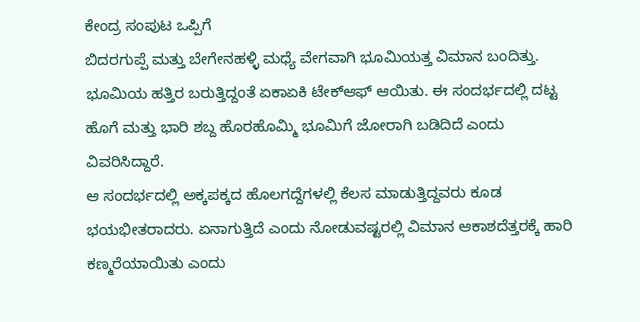ಕೇಂದ್ರ ಸಂಪುಟ ಒಪ್ಪಿಗೆ
ಬಿದರಗುಪ್ಪೆ ಮತ್ತು ಬೇಗೇನಹಳ್ಳಿ ಮಧ್ಯೆ ವೇಗವಾಗಿ ಭೂಮಿಯತ್ತ ವಿಮಾನ ಬಂದಿತ್ತು. ಭೂಮಿಯ ಹತ್ತಿರ ಬರುತ್ತಿದ್ದಂತೆ ಏಕಾಏಕಿ ಟೇಕ್‌ಆಫ್ ಆಯಿತು. ಈ ಸಂದರ್ಭದಲ್ಲಿ ದಟ್ಟ ಹೊಗೆ ಮತ್ತು ಭಾರಿ ಶಬ್ದ ಹೊರಹೊಮ್ಮಿ ಭೂಮಿಗೆ ಜೋರಾಗಿ ಬಡಿದಿದೆ ಎಂದು ವಿವರಿಸಿದ್ದಾರೆ.
ಆ ಸಂದರ್ಭದಲ್ಲಿ ಅಕ್ಕಪಕ್ಕದ ಹೊಲಗದ್ದೆಗಳಲ್ಲಿ ಕೆಲಸ ಮಾಡುತ್ತಿದ್ದವರು ಕೂಡ ಭಯಭೀತರಾದರು. ಏನಾಗುತ್ತಿದೆ ಎಂದು ನೋಡುವಷ್ಟರಲ್ಲಿ ವಿಮಾನ ಆಕಾಶದೆತ್ತರಕ್ಕೆ ಹಾರಿ ಕಣ್ಮರೆಯಾಯಿತು ಎಂದು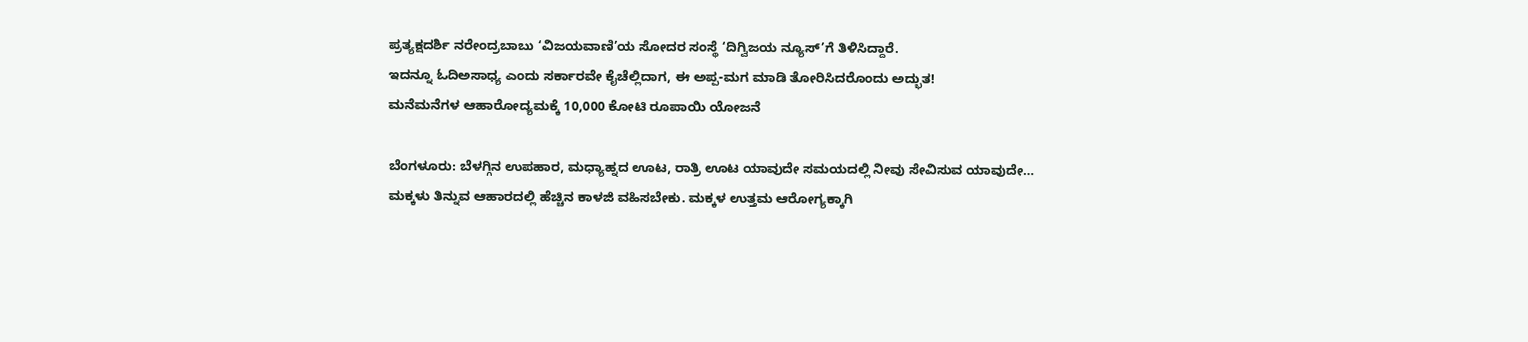ಪ್ರತ್ಯಕ್ಷದರ್ಶಿ ನರೇಂದ್ರಬಾಬು ‘ವಿಜಯವಾಣಿ’ಯ ಸೋದರ ಸಂಸ್ಥೆ ‘ದಿಗ್ವಿಜಯ ನ್ಯೂಸ್’ಗೆ ತಿಳಿಸಿದ್ದಾರೆ.
ಇದನ್ನೂ ಓದಿಅಸಾಧ್ಯ ಎಂದು ಸರ್ಕಾರವೇ ಕೈಚೆಲ್ಲಿದಾಗ, ಈ ಅಪ್ಪ-ಮಗ ಮಾಡಿ ತೋರಿಸಿದರೊಂದು ಅದ್ಭುತ!
ಮನೆಮನೆಗಳ ಆಹಾರೋದ್ಯಮಕ್ಕೆ 10,000 ಕೋಟಿ ರೂಪಾಯಿ ಯೋಜನೆ

ಬೆಂಗಳೂರು: ಬೆಳಗ್ಗಿನ ಉಪಹಾರ, ಮಧ್ಯಾಹ್ನದ ಊಟ, ರಾತ್ರಿ ಊಟ ಯಾವುದೇ ಸಮಯದಲ್ಲಿ ನೀವು ಸೇವಿಸುವ ಯಾವುದೇ…
ಮಕ್ಕಳು ತಿನ್ನುವ ಆಹಾರದಲ್ಲಿ ಹೆಚ್ಚಿನ ಕಾಳಜಿ ವಹಿಸಬೇಕು. ಮಕ್ಕಳ ಉತ್ತಮ ಆರೋಗ್ಯಕ್ಕಾಗಿ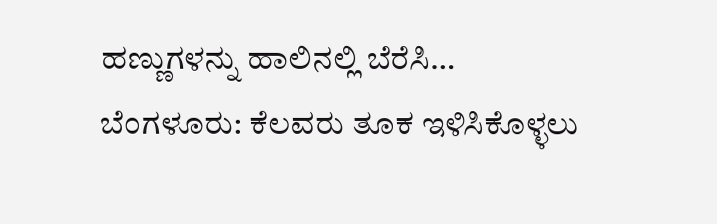ಹಣ್ಣುಗಳನ್ನು ಹಾಲಿನಲ್ಲಿ ಬೆರೆಸಿ…
ಬೆಂಗಳೂರು: ಕೆಲವರು ತೂಕ ಇಳಿಸಿಕೊಳ್ಳಲು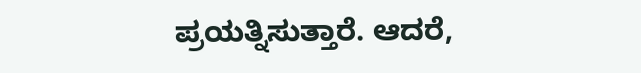ಪ್ರಯತ್ನಿಸುತ್ತಾರೆ. ಆದರೆ,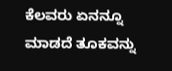ಕೆಲವರು ಏನನ್ನೂ ಮಾಡದೆ ತೂಕವನ್ನು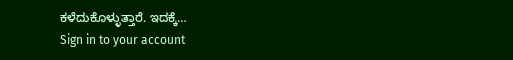ಕಳೆದುಕೊಳ್ಳುತ್ತಾರೆ. ಇದಕ್ಕೆ…
Sign in to your account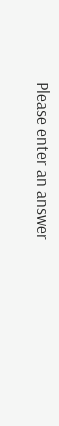Please enter an answer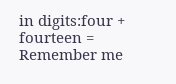in digits:four + fourteen =
Remember me